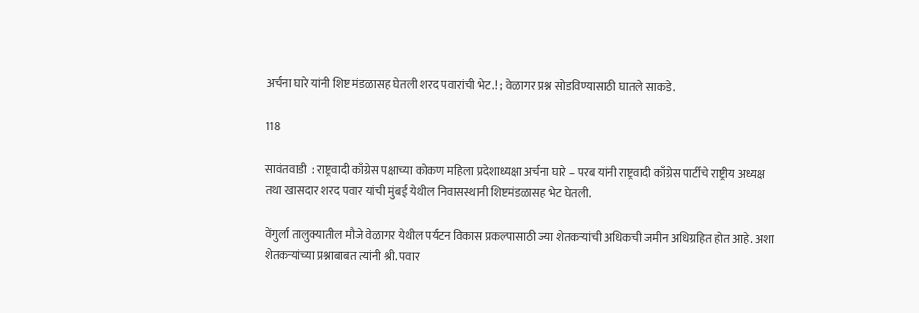अर्चना घारे यांनी शिष्ट मंडळासह घेतली शरद पवारांची भेट.! ; वेळागर प्रश्न सोडविण्यासाठी घातले साकडे.

118

सावंतवाडी  : राष्ट्रवादी काँग्रेस पक्षाच्या कोकण महिला प्रदेशाध्यक्षा अर्चना घारे – परब यांनी राष्ट्रवादी काँग्रेस पार्टीचे राष्ट्रीय अध्यक्ष तथा खासदार शरद पवार यांची मुंबई येथील निवासस्थानी शिष्टमंडळासह भेट घेतली.

वेंगुर्ला तालुक्यातील मौजे वेळागर येथील पर्यटन विकास प्रकल्पासाठी ज्या शेतकऱ्यांची अधिकची जमीन अधिग्रहित होत आहे. अशा शेतकऱ्यांच्या प्रश्नाबाबत त्यांनी श्री. पवार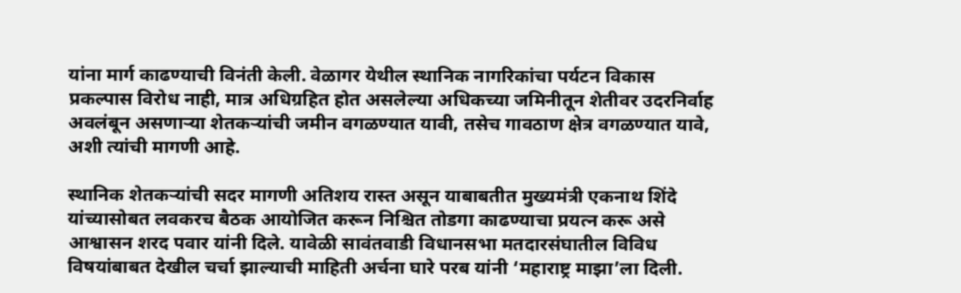यांना मार्ग काढण्याची विनंती केली. वेळागर येथील स्थानिक नागरिकांचा पर्यटन विकास प्रकल्पास विरोध नाही, मात्र अधिग्रहित होत असलेल्या अधिकच्या जमिनीतून शेतीवर उदरनिर्वाह अवलंबून असणाऱ्या शेतकऱ्यांची जमीन वगळण्यात यावी, तसेच गावठाण क्षेत्र वगळण्यात यावे, अशी त्यांची मागणी आहे.

स्थानिक शेतकऱ्यांची सदर मागणी अतिशय रास्त असून याबाबतीत मुख्यमंत्री एकनाथ शिंदे यांच्यासोबत लवकरच बैठक आयोजित करून निश्चित तोडगा काढण्याचा प्रयत्न करू असे आश्वासन शरद पवार यांनी दिले. यावेळी सावंतवाडी विधानसभा मतदारसंघातील विविध विषयांबाबत देखील चर्चा झाल्याची माहिती अर्चना घारे परब यांनी ‘महाराष्ट्र माझा’ला दिली.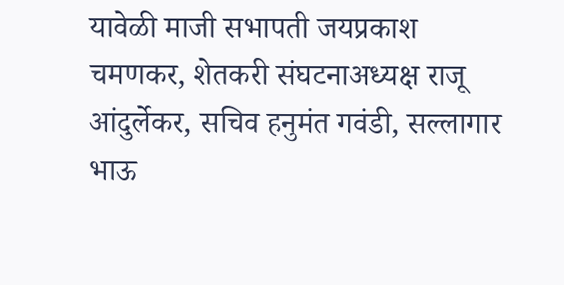यावेळी माजी सभापती जयप्रकाश चमणकर, शेतकरी संघटनाअध्यक्ष राजू आंदुर्लेकर, सचिव हनुमंत गवंडी, सल्लागार भाऊ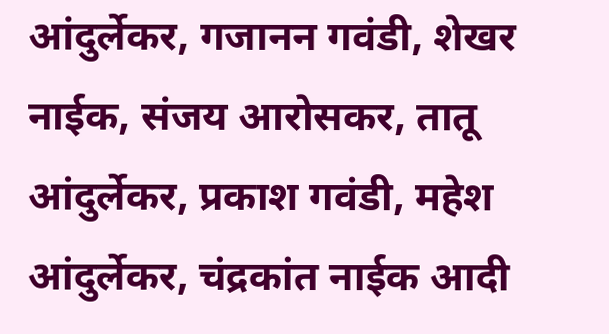आंदुर्लेकर, गजानन गवंडी, शेखर नाईक, संजय आरोसकर, तातू आंदुर्लेकर, प्रकाश गवंडी, महेश आंदुर्लेकर, चंद्रकांत नाईक आदी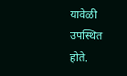यावेळी उपस्थित होते.